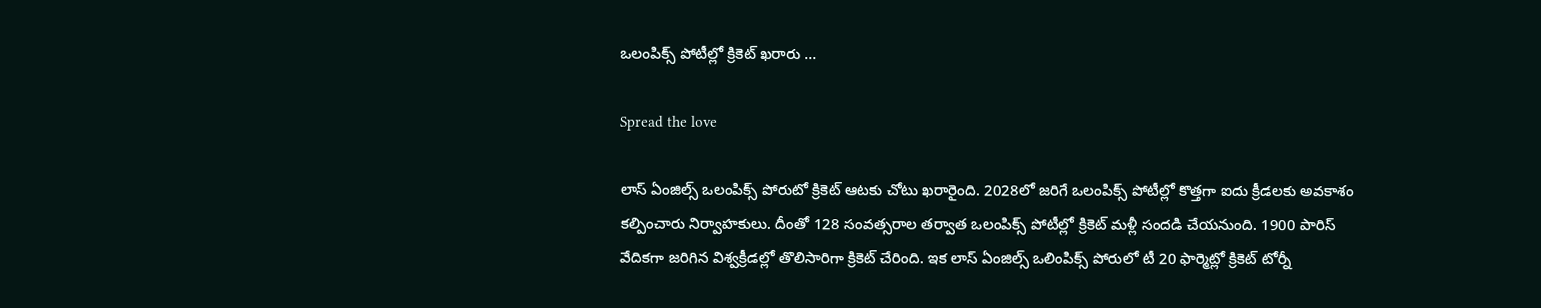ఒలంపిక్స్ పోటీల్లో క్రికెట్ ఖరారు …

Spread the love

లాస్ ఏంజిల్స్ ఒలంపిక్స్ పోరుటో క్రికెట్ ఆటకు చోటు ఖరారైంది. 2028లో జరిగే ఒలంపిక్స్ పోటీల్లో కొత్తగా ఐదు క్రీడలకు అవకాశం కల్పించారు నిర్వాహకులు. దీంతో 128 సంవత్సరాల తర్వాత ఒలంపిక్స్ పోటీల్లో క్రికెట్ మళ్లీ సందడి చేయనుంది. 1900 పారిస్ వేదికగా జరిగిన విశ్వక్రీడల్లో తొలిసారిగా క్రికెట్ చేరింది. ఇక లాస్ ఏంజిల్స్ ఒలింపిక్స్ పోరులో టీ 20 ఫార్మెట్లో క్రికెట్ టోర్నీ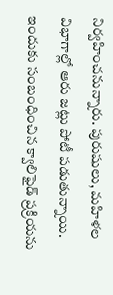నిర్వహించనున్నారు. పురుషులు, మహిళల విభాగాల్లో ఆరు జట్లు పోటీ పడుతున్నాయి. ఇందుకు సంబంధించిన క్వాలిఫైడ్ ప్రక్రియను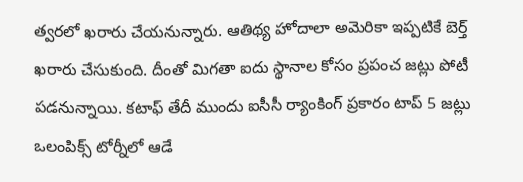త్వరలో ఖరారు చేయనున్నారు. ఆతిథ్య హోదాలా అమెరికా ఇప్పటికే బెర్త్ ఖరారు చేసుకుంది. దీంతో మిగతా ఐదు స్థానాల కోసం ప్రపంచ జట్లు పోటీ పడనున్నాయి. కటాఫ్ తేదీ ముందు ఐసీసీ ర్యాంకింగ్ ప్రకారం టాప్ 5 జట్లు ఒలంపిక్స్ టోర్నీలో ఆడే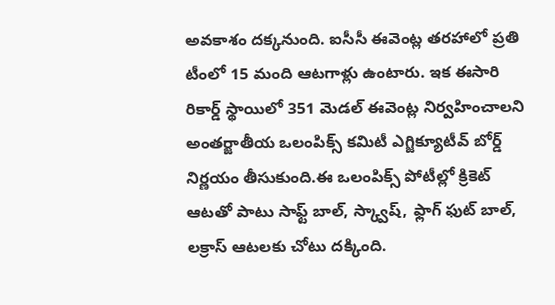అవకాశం దక్కనుంది. ఐసీసీ ఈవెంట్ల తరహాలో ప్రతి టీంలో 15 మంది ఆటగాళ్లు ఉంటారు. ఇక ఈసారి రికార్డ్ స్థాయిలో 351 మెడల్ ఈవెంట్ల నిర్వహించాలని అంతర్జాతీయ ఒలంపిక్స్ కమిటీ ఎగ్జిక్యూటీవ్ బోర్డ్ నిర్ణయం తీసుకుంది.ఈ ఒలంపిక్స్ పోటీల్లో క్రికెట్ ఆటతో పాటు సాఫ్ట్ బాల్, స్క్వాష్, ఫ్లాగ్ ఫుట్ బాల్, లక్రాస్ ఆటలకు చోటు దక్కింది.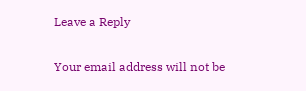Leave a Reply

Your email address will not be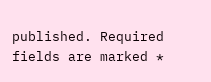published. Required fields are marked *